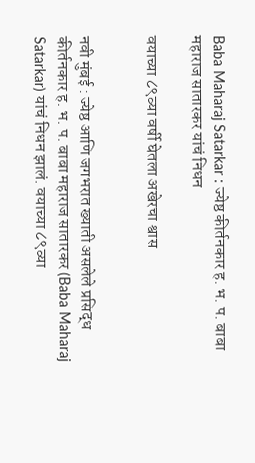Baba Maharaj Satarkar : ज्येष्ठ कीर्तनकार ह. भ. प. बाबा महाराज सातारकर यांचं निधन

वयाच्या ८९व्या वर्षी घेतला अखेरचा श्वास


नवी मुंबई : ज्येष्ठ आणि जगभरात ख्याती असलेले प्रसिद्ध कीर्तनकार ह. भ. प. बाबा महाराज सातारकर (Baba Maharaj Satarkar) यांचं निधन झालं. वयाच्या ८९व्या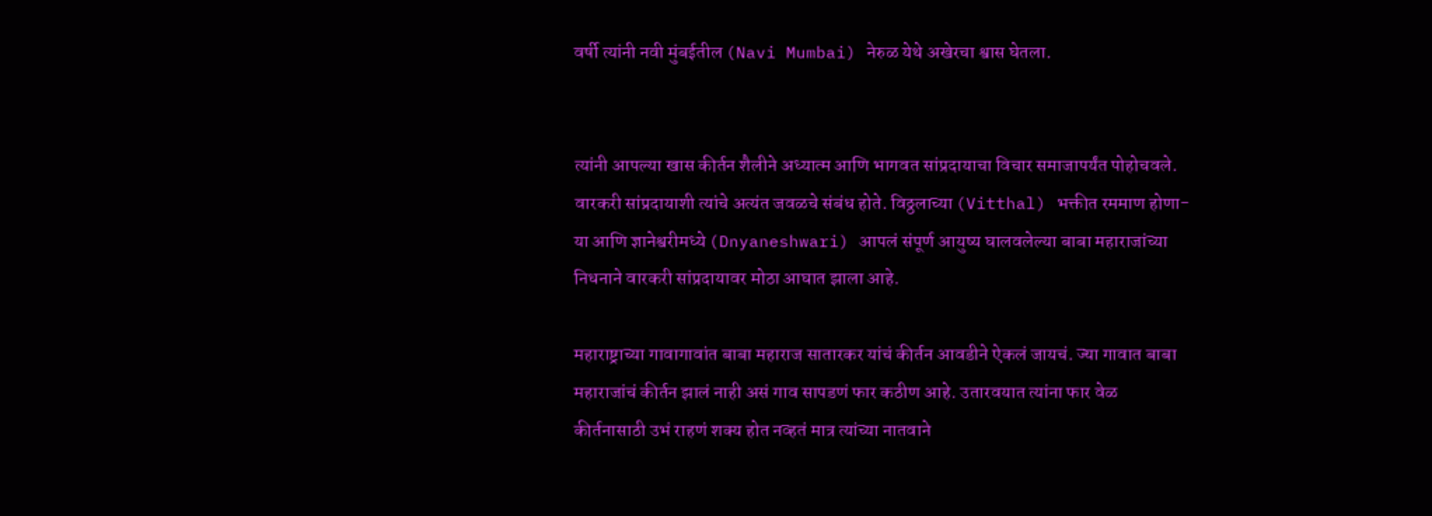वर्षी त्यांनी नवी मुंबईतील (Navi Mumbai) नेरुळ येथे अखेरचा श्वास घेतला.


त्यांनी आपल्या खास कीर्तन शैलीने अध्यात्म आणि भागवत सांप्रदायाचा विचार समाजापर्यंत पोहोचवले. वारकरी सांप्रदायाशी त्यांचे अत्यंत जवळचे संबंध होते. विठ्ठलाच्या (Vitthal) भक्तीत रममाण होणा-या आणि ज्ञानेश्वरीमध्ये (Dnyaneshwari) आपलं संपूर्ण आयुष्य घालवलेल्या बाबा महाराजांच्या निधनाने वारकरी सांप्रदायावर मोठा आघात झाला आहे.

महाराष्ट्राच्या गावागावांत बाबा महाराज सातारकर यांचं कीर्तन आवडीने ऐकलं जायचं. ज्या गावात बाबा महाराजांचं कीर्तन झालं नाही असं गाव सापडणं फार कठीण आहे. उतारवयात त्यांना फार वेळ कीर्तनासाठी उभं राहणं शक्य होत नव्हतं मात्र त्यांच्या नातवाने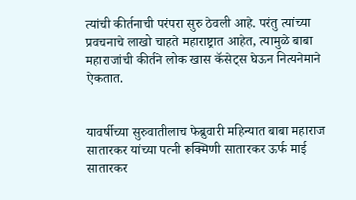त्यांची कीर्तनाची परंपरा सुरु ठेवली आहे. परंतु त्यांच्या प्रवचनाचे लाखो चाहते महाराष्ट्रात आहेत, त्यामुळे बाबा महाराजांची कीर्तने लोक खास कॅसेट्स घेऊन नित्यनेमाने ऐकतात.


यावर्षीच्या सुरुवातीलाच फेब्रुवारी महिन्यात बाबा महाराज सातारकर यांच्या पत्नी रूक्मिणी सातारकर ऊर्फ माई सातारकर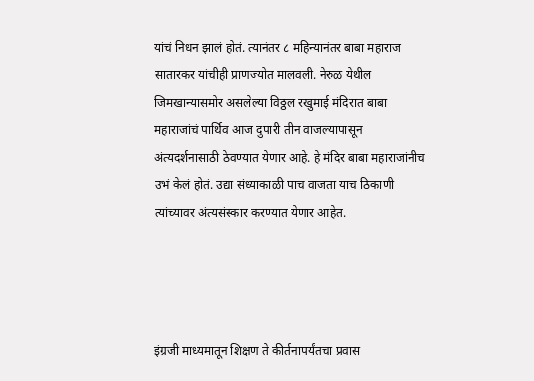यांचं निधन झालं होतं. त्यानंतर ८ महिन्यानंतर बाबा महाराज सातारकर यांचीही प्राणज्योत मालवली. नेरुळ येथील जिमखान्यासमोर असलेल्या विठ्ठल रखुमाई मंदिरात बाबा महाराजांचं पार्थिव आज दुपारी तीन वाजल्यापासून अंत्यदर्शनासाठी ठेवण्यात येणार आहे. हे मंदिर बाबा महाराजांनीच उभं केलं होतं. उद्या संध्याकाळी पाच वाजता याच ठिकाणी त्यांच्यावर अंत्यसंस्कार करण्यात येणार आहेत.




इंग्रजी माध्यमातून शिक्षण ते कीर्तनापर्यंतचा प्रवास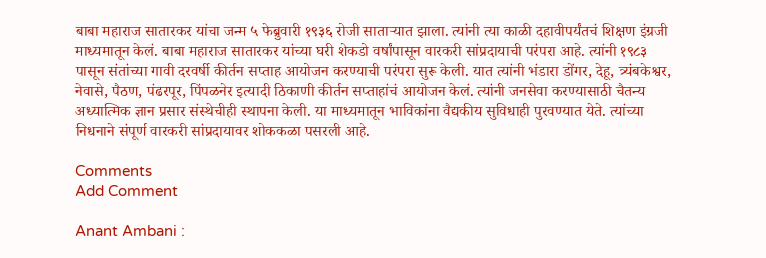बाबा महाराज सातारकर यांचा जन्म ५ फेब्रुवारी १९३६ रोजी साताऱ्यात झाला. त्यांनी त्या काळी दहावीपर्यंतचं शिक्षण इंग्रजी माध्यमातून केलं. बाबा महाराज सातारकर यांच्या घरी शेकडो वर्षांपासून वारकरी सांप्रदायाची परंपरा आहे. त्यांनी १९८३ पासून संतांच्या गावी दरवर्षी कीर्तन सप्ताह आयोजन करण्याची परंपरा सुरू केली. यात त्यांनी भंडारा डोंगर, देहू, त्र्यंबकेश्वर, नेवासे, पैठण, पंढरपूर, पिंपळनेर इत्यादी ठिकाणी कीर्तन सप्ताहांचं आयोजन केलं. त्यांनी जनसेवा करण्यासाठी चैतन्य अध्यात्मिक ज्ञान प्रसार संस्थेचीही स्थापना केली. या माध्यमातून भाविकांना वैद्यकीय सुविधाही पुरवण्यात येते. त्यांच्या निधनाने संपूर्ण वारकरी सांप्रदायावर शोककळा पसरली आहे.

Comments
Add Comment

Anant Ambani :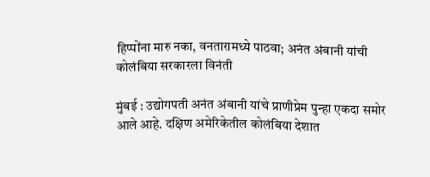हिप्पोंना मारु नका, वनतारामध्ये पाठवा; अनंत अंबानी यांची कोलंबिया सरकारला विनंती

मुंबई : उद्योगपती अनंत अंबानी यांचे प्राणीप्रेम पुन्हा एकदा समोर आले आहे. दक्षिण अमेरिकेतील कोलंबिया देशात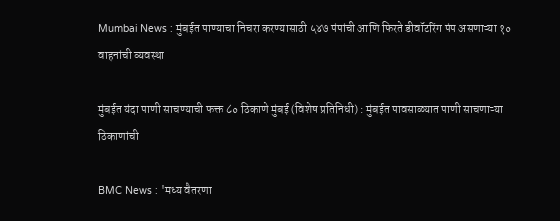Mumbai News : मुंबईत पाण्याचा निचरा करण्यासाठी ५४७ पंपांची आणि फिरते डीवॉटरिंग पंप असणाऱ्या १० वाहनांची व्यवस्था

मुंबईत यंदा पाणी साचण्याची फक्त ८० ठिकाणे मुंबई (विशेष प्रतिनिधी) : मुंबईत पावसाळ्यात पाणी साचणाऱ्या ठिकाणांची

BMC News : 'मध्य वैतरणा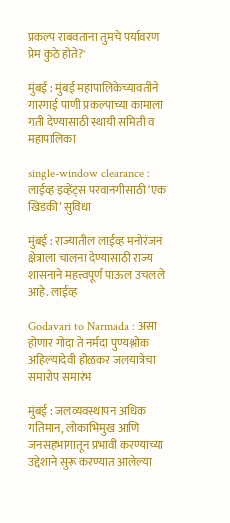प्रकल्प राबवताना तुमचे पर्यावरण प्रेम कुठे होते?'

मुंबई : मुंबई महापालिकेच्यावतीने गारगाई पाणी प्रकल्पाच्या कामाला गती देण्यासाठी स्थायी समिती व महापालिका

single-window clearance : लाईव्ह इव्हेंट्स परवानगीसाठी ‘एक खिडकी’ सुविधा

मुंबई : राज्यातील लाईव्ह मनोरंजन क्षेत्राला चालना देण्यासाठी राज्य शासनाने महत्त्वपूर्ण पाऊल उचलले आहे. लाईव्ह

Godavari to Narmada : असा होणार गोदा ते नर्मदा पुण्यश्लोक अहिल्यादेवी होळकर जलयात्रेचा समारोप समारंभ

मुंबई : जलव्यवस्थापन अधिक गतिमान, लोकाभिमुख आणि जनसहभागातून प्रभावी करण्याच्या उद्देशाने सुरू करण्यात आलेल्या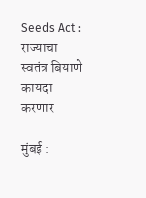Seeds Act : राज्याचा स्वतंत्र बियाणे कायदा करणार

मुंबई :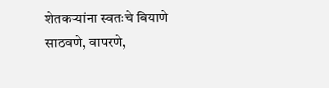शेतकऱ्यांना स्वतःचे बियाणे साठवणे, वापरणे,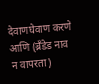देवाणघेवाण करणे आणि (ब्रँडेड नाव न वापरता)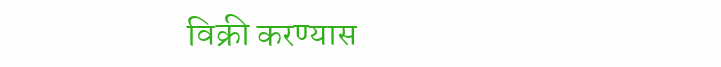विक्री करण्यास